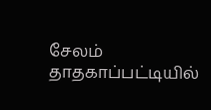சேலம் தாதகாப்பட்டியில்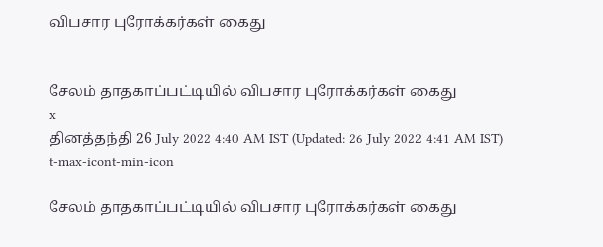விபசார புரோக்கர்கள் கைது


சேலம் தாதகாப்பட்டியில் விபசார புரோக்கர்கள் கைது
x
தினத்தந்தி 26 July 2022 4:40 AM IST (Updated: 26 July 2022 4:41 AM IST)
t-max-icont-min-icon

சேலம் தாதகாப்பட்டியில் விபசார புரோக்கர்கள் கைது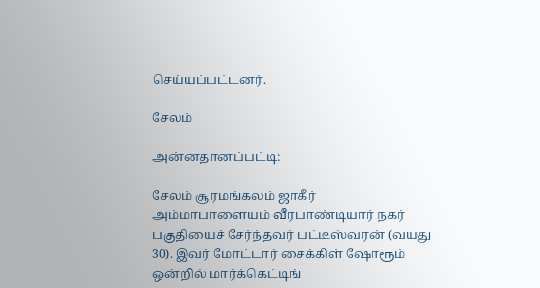செய்யப்பட்டனர்.

சேலம்

அன்னதானப்பட்டி:

சேலம் சூரமங்கலம் ஜாகீர் அம்மாபாளையம் வீரபாண்டியார் நகர் பகுதியைச் சேர்ந்தவர் பட்டீஸ்வரன் (வயது 30). இவர் மோட்டார் சைக்கிள் ஷோரூம் ஒன்றில் மார்க்கெட்டிங்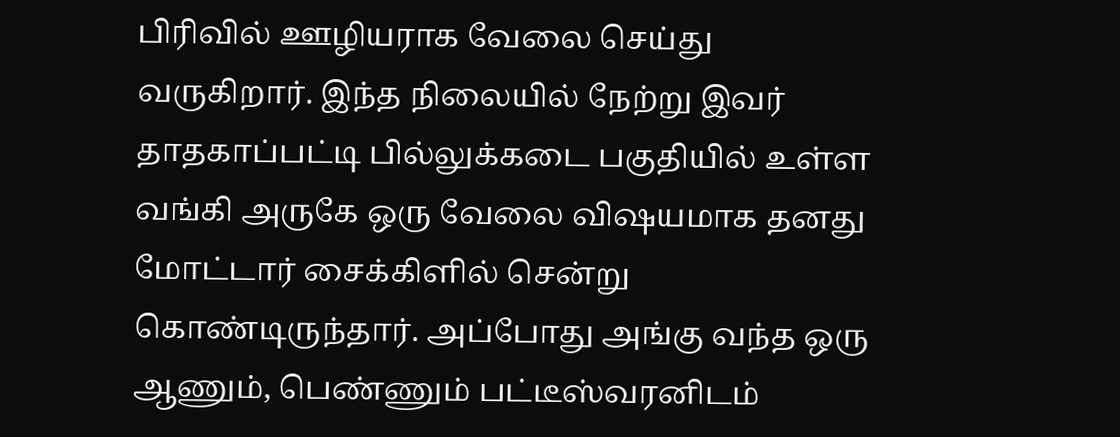பிரிவில் ஊழியராக வேலை செய்து வருகிறார். இந்த நிலையில் நேற்று இவர் தாதகாப்பட்டி பில்லுக்கடை பகுதியில் உள்ள வங்கி அருகே ஒரு வேலை விஷயமாக தனது மோட்டார் சைக்கிளில் சென்று கொண்டிருந்தார். அப்போது அங்கு வந்த ஒரு ஆணும், பெண்ணும் பட்டீஸ்வரனிடம்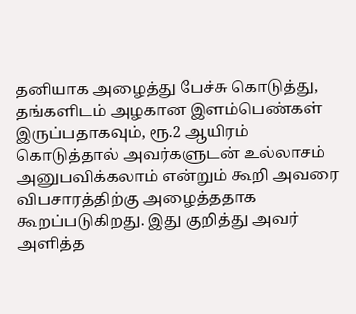தனியாக அழைத்து பேச்சு கொடுத்து, தங்களிடம் அழகான இளம்பெண்கள் இருப்பதாகவும், ரூ.2 ஆயிரம் கொடுத்தால் அவர்களுடன் ‌உல்லாசம் அனுபவிக்கலாம் என்றும் கூறி அவரை விபசாரத்திற்கு அழைத்ததாக கூறப்படுகிறது. இது குறித்து அவர் அளித்த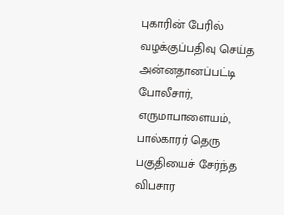புகாரின் பேரில் வழக்குப்பதிவு செய்த அன்னதானப்பட்டி போலீசார், எருமாபாளையம், பால்காரர் தெரு பகுதியைச் சேர்ந்த விபசார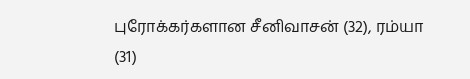புரோக்கர்களான சீனிவாசன் (32), ரம்யா (31)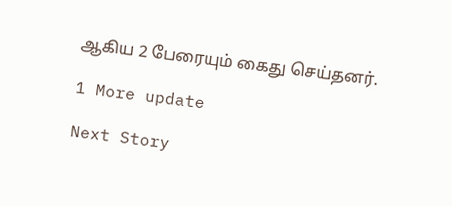ஆகிய 2 பேரையும் கைது செய்தனர்.

1 More update

Next Story